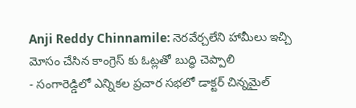Anji Reddy Chinnamile: నెరవేర్చలేని హామీలు ఇచ్చి మోసం చేసిన కాంగ్రెస్ కు ఓట్లతో బుద్ధి చెప్పాలి
- సంగారెడ్డిలో ఎన్నికల ప్రచార సభలో డాక్టర్ చిన్నమైల్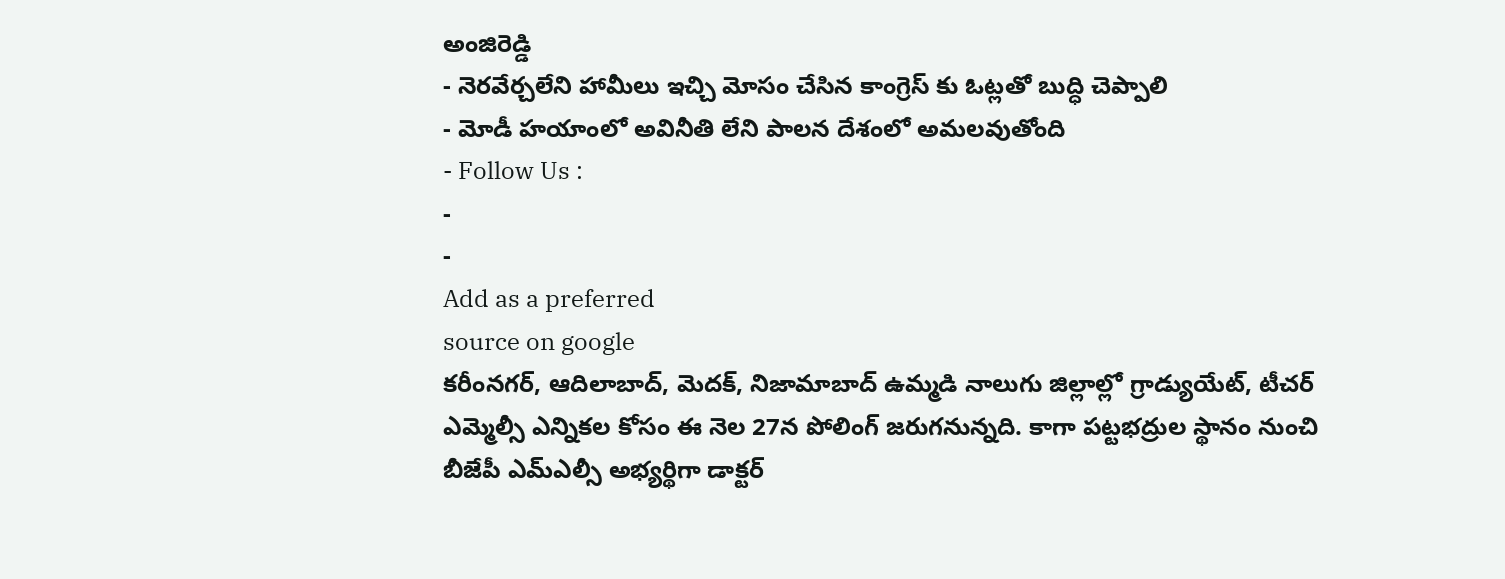అంజిరెడ్డి
- నెరవేర్చలేని హామీలు ఇచ్చి మోసం చేసిన కాంగ్రెస్ కు ఓట్లతో బుద్ధి చెప్పాలి
- మోడీ హయాంలో అవినీతి లేని పాలన దేశంలో అమలవుతోంది
- Follow Us :
-
-
Add as a preferred
source on google
కరీంనగర్, ఆదిలాబాద్, మెదక్, నిజామాబాద్ ఉమ్మడి నాలుగు జిల్లాల్లో గ్రాడ్యుయేట్, టీచర్ ఎమ్మెల్సీ ఎన్నికల కోసం ఈ నెల 27న పోలింగ్ జరుగనున్నది. కాగా పట్టభద్రుల స్థానం నుంచి బీజేపీ ఎమ్ఎల్సీ అభ్యర్థిగా డాక్టర్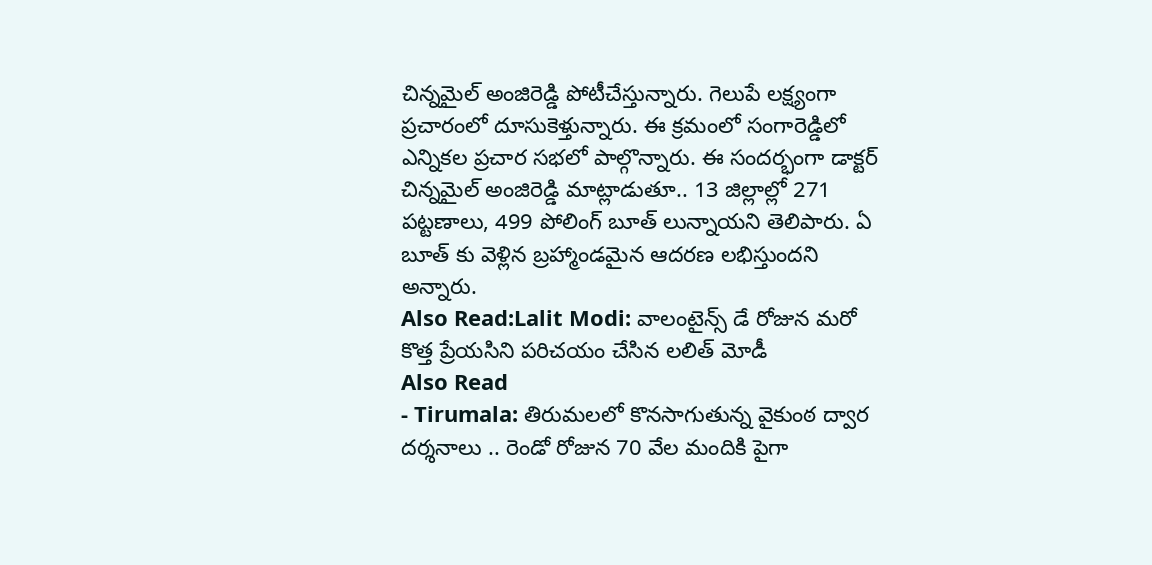చిన్నమైల్ అంజిరెడ్డి పోటీచేస్తున్నారు. గెలుపే లక్ష్యంగా ప్రచారంలో దూసుకెళ్తున్నారు. ఈ క్రమంలో సంగారెడ్డిలో ఎన్నికల ప్రచార సభలో పాల్గొన్నారు. ఈ సందర్భంగా డాక్టర్ చిన్నమైల్ అంజిరెడ్డి మాట్లాడుతూ.. 13 జిల్లాల్లో 271 పట్టణాలు, 499 పోలింగ్ బూత్ లున్నాయని తెలిపారు. ఏ బూత్ కు వెళ్లిన బ్రహ్మాండమైన ఆదరణ లభిస్తుందని అన్నారు.
Also Read:Lalit Modi: వాలంటైన్స్ డే రోజున మరో కొత్త ప్రేయసిని పరిచయం చేసిన లలిత్ మోడీ
Also Read
- Tirumala: తిరుమలలో కొనసాగుతున్న వైకుంఠ ద్వార దర్శనాలు .. రెండో రోజున 70 వేల మందికి పైగా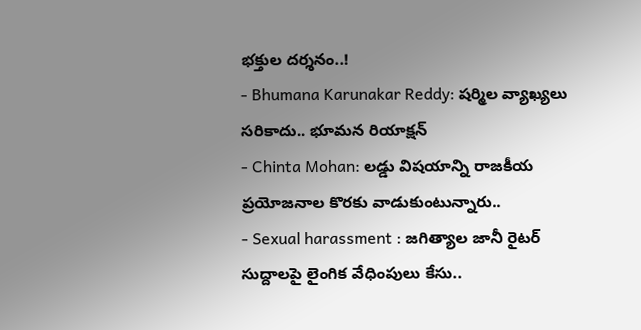భక్తుల దర్శనం..!
- Bhumana Karunakar Reddy: షర్మిల వ్యాఖ్యలు సరికాదు.. భూమన రియాక్షన్
- Chinta Mohan: లడ్డు విషయాన్ని రాజకీయ ప్రయోజనాల కొరకు వాడుకుంటున్నారు..
- Sexual harassment : జగిత్యాల జానీ రైటర్ సుద్దాలపై లైంగిక వేధింపులు కేసు..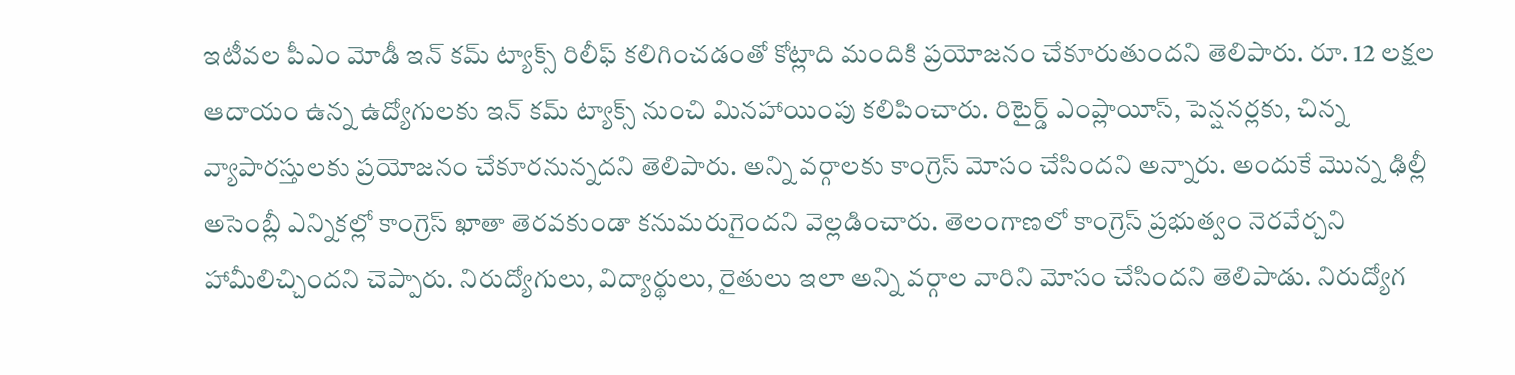ఇటీవల పీఎం మోడీ ఇన్ కమ్ ట్యాక్స్ రిలీఫ్ కలిగించడంతో కోట్లాది మందికి ప్రయోజనం చేకూరుతుందని తెలిపారు. రూ. 12 లక్షల ఆదాయం ఉన్న ఉద్యోగులకు ఇన్ కమ్ ట్యాక్స్ నుంచి మినహాయింపు కలిపించారు. రిటైర్డ్ ఎంప్లాయీస్, పెన్షనర్లకు, చిన్న వ్యాపారస్తులకు ప్రయోజనం చేకూరనున్నదని తెలిపారు. అన్ని వర్గాలకు కాంగ్రెస్ మోసం చేసిందని అన్నారు. అందుకే మొన్న ఢిల్లీ అసెంబ్లీ ఎన్నికల్లో కాంగ్రెస్ ఖాతా తెరవకుండా కనుమరుగైందని వెల్లడించారు. తెలంగాణలో కాంగ్రెస్ ప్రభుత్వం నెరవేర్చని హామీలిచ్చిందని చెప్పారు. నిరుద్యోగులు, విద్యార్థులు, రైతులు ఇలా అన్ని వర్గాల వారిని మోసం చేసిందని తెలిపాడు. నిరుద్యోగ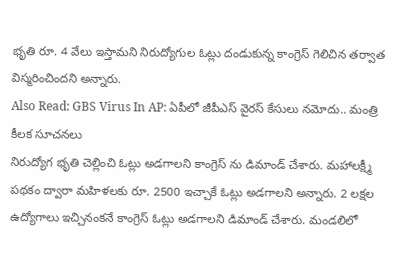భృతి రూ. 4 వేలు ఇస్తామని నిరుద్యోగుల ఓట్లు దండుకున్న కాంగ్రెస్ గెలిచిన తర్వాత విస్మరించిందని అన్నారు.
Also Read: GBS Virus In AP: ఏపీలో జీపీఎస్ వైరస్ కేసులు నమోదు.. మంత్రి కీలక సూచనలు
నిరుద్యోగ భృతి చెల్లించి ఓట్లు అడగాలని కాంగ్రెస్ ను డిమాండ్ చేశారు. మహాలక్ష్మీ పథకం ద్వారా మహిళలకు రూ. 2500 ఇచ్చాకే ఓట్లు అడగాలని అన్నారు. 2 లక్షల ఉద్యోగాలు ఇచ్చినంకనే కాంగ్రెస్ ఓట్లు అడగాలని డిమాండ్ చేశారు. మండలిలో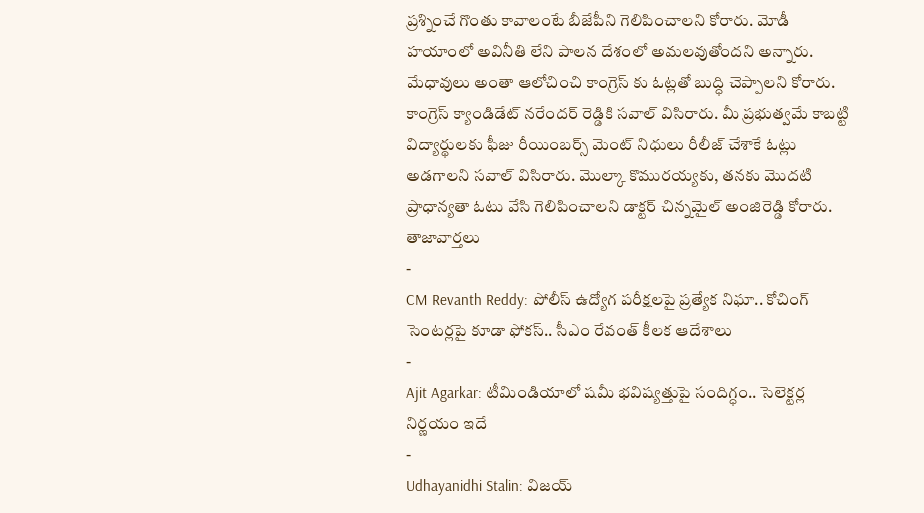ప్రశ్నించే గొంతు కావాలంటే బీజేపీని గెలిపించాలని కోరారు. మోడీ హయాంలో అవినీతి లేని పాలన దేశంలో అమలవుతోందని అన్నారు. మేధావులు అంతా ఆలోచించి కాంగ్రెస్ కు ఓట్లతో బుద్ధి చెప్పాలని కోరారు. కాంగ్రెస్ క్యాండిడేట్ నరేందర్ రెడ్డికి సవాల్ విసిరారు. మీ ప్రభుత్వమే కాబట్టి విద్యార్థులకు ఫీజు రీయింబర్స్ మెంట్ నిధులు రీలీజ్ చేశాకే ఓట్లు అడగాలని సవాల్ విసిరారు. మొల్కా కొమురయ్యకు, తనకు మొదటి ప్రాధాన్యతా ఓటు వేసి గెలిపించాలని డాక్టర్ చిన్నమైల్ అంజిరెడ్డి కోరారు.
తాజావార్తలు
-
CM Revanth Reddy: పోలీస్ ఉద్యోగ పరీక్షలపై ప్రత్యేక నిఘా.. కోచింగ్ సెంటర్లపై కూడా ఫోకస్.. సీఎం రేవంత్ కీలక ఆదేశాలు
-
Ajit Agarkar: టీమిండియాలో షమీ భవిష్యత్తుపై సందిగ్ధం.. సెలెక్టర్ల నిర్ణయం ఇదే
-
Udhayanidhi Stalin: విజయ్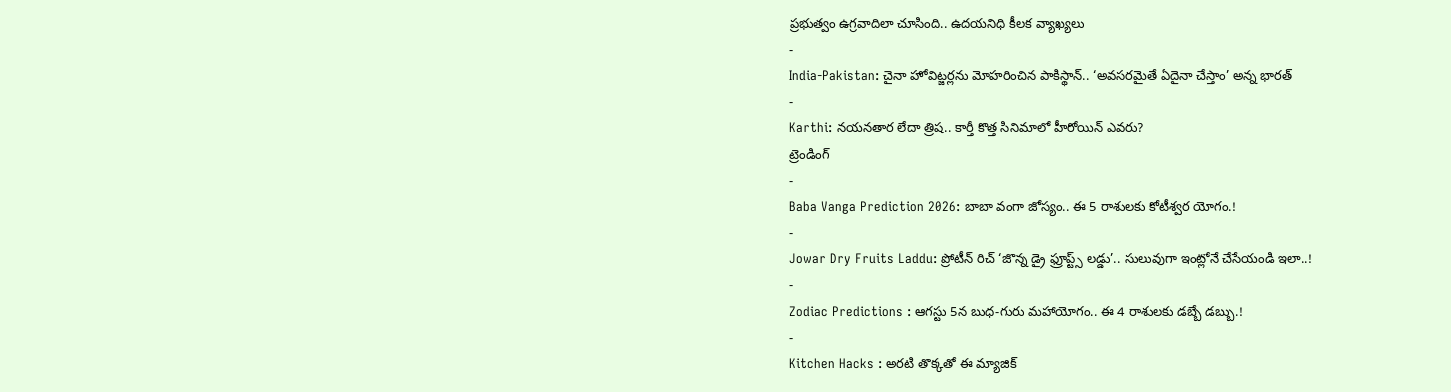ప్రభుత్వం ఉగ్రవాదిలా చూసింది.. ఉదయనిధి కీలక వ్యాఖ్యలు
-
India-Pakistan: చైనా హోవిట్జర్లను మోహరించిన పాకిస్థాన్.. ‘అవసరమైతే ఏదైనా చేస్తాం’ అన్న భారత్
-
Karthi: నయనతార లేదా త్రిష.. కార్తీ కొత్త సినిమాలో హీరోయిన్ ఎవరు?
ట్రెండింగ్
-
Baba Vanga Prediction 2026: బాబా వంగా జోస్యం.. ఈ 5 రాశులకు కోటీశ్వర యోగం.!
-
Jowar Dry Fruits Laddu: ప్రోటీన్ రిచ్ ‘జొన్న డ్రై ఫ్రూప్ట్స్ లడ్డు’.. సులువుగా ఇంట్లోనే చేసేయండి ఇలా..!
-
Zodiac Predictions : ఆగస్టు 5న బుధ-గురు మహాయోగం.. ఈ 4 రాశులకు డబ్బే డబ్బు.!
-
Kitchen Hacks : అరటి తొక్కతో ఈ మ్యాజిక్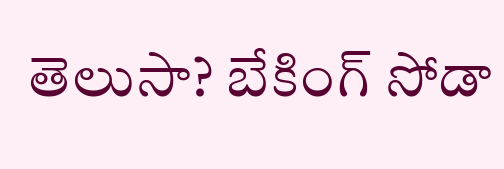తెలుసా? బేకింగ్ సోడా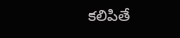కలిపితే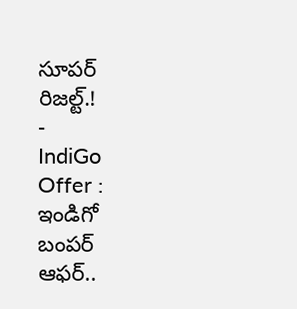సూపర్ రిజల్ట్.!
-
IndiGo Offer : ఇండిగో బంపర్ ఆఫర్..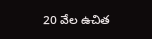20 వేల ఉచిత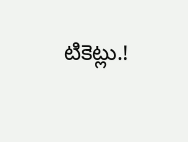టికెట్లు.!